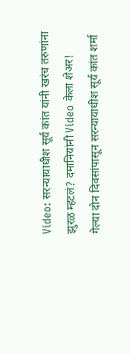Video: सरन्यायाधीश सूर्य कांत यांनी खरंच तरुणांना झुरळ म्हटलं? दमानियांनी Video केला शेअर!
गेल्या दोन दिवसांपासून सरन्यायाधीश सूर्य कांत शर्मा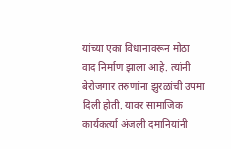यांच्या एका विधानावरून मोठा वाद निर्माण झाला आहे. त्यांनी बेरोजगार तरुणांना झुरळांची उपमा दिली होती. यावर सामाजिक कार्यकर्त्या अंजली दमानियांनी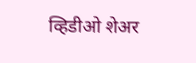व्हिडीओ शेअर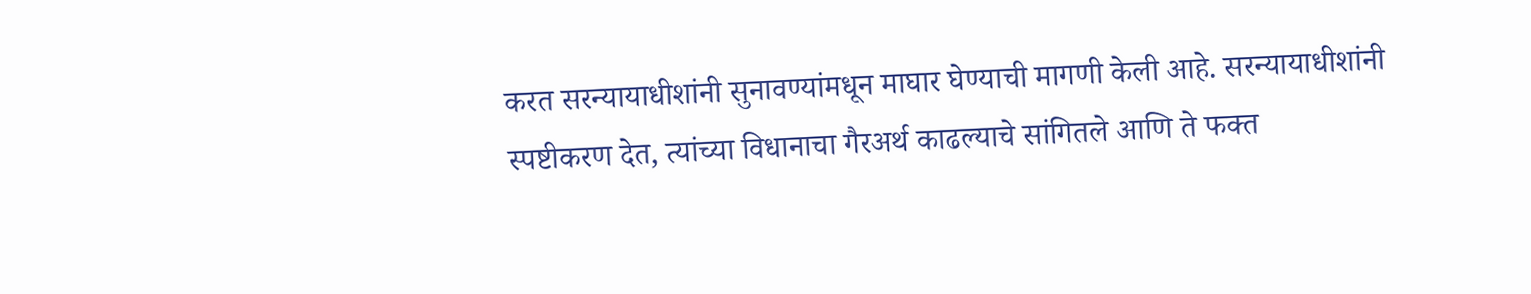करत सरन्यायाधीशांनी सुनावण्यांमधून माघार घेण्याची मागणी केली आहे. सरन्यायाधीशांनी स्पष्टीकरण देत, त्यांच्या विधानाचा गैरअर्थ काढल्याचे सांगितले आणि ते फक्त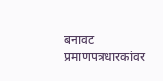बनावट प्रमाणपत्रधारकांवर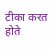टीका करत होते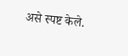असे स्पष्ट केले.